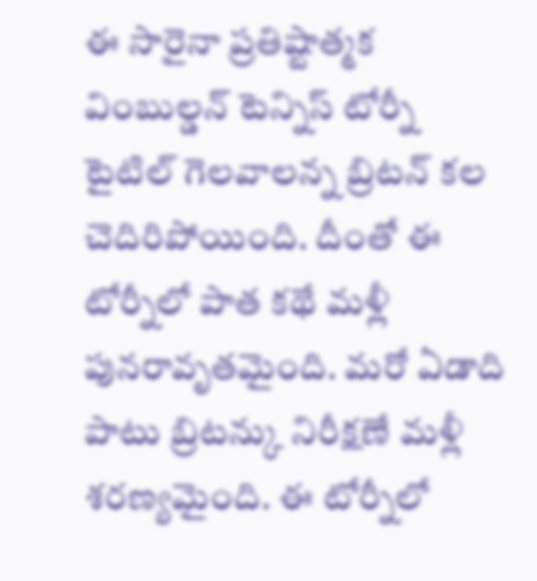ఈ సారైనా ప్రతిష్టాత్మక వింబుల్డన్ టెన్నిస్ టోర్నీ టైటిల్ గెలవాలన్న బ్రిటన్ కల చెదిరిపోయింది. దీంతో ఈ టోర్నీలో పాత కథే మళ్లీ పునరావృతమైంది. మరో ఏడాది పాటు బ్రిటన్కు నిరీక్షణే మళ్లీ శరణ్యమైంది. ఈ టోర్నీలో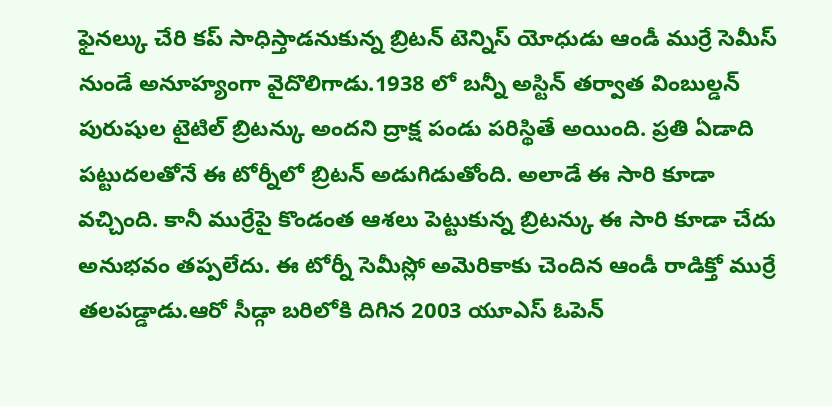ఫైనల్కు చేరి కప్ సాధిస్తాడనుకున్న బ్రిటన్ టెన్నిస్ యోధుడు ఆండీ ముర్రే సెమీస్ నుండే అనూహ్యంగా వైదొలిగాడు.1938 లో బన్నీ అస్టిన్ తర్వాత వింబుల్డన్ పురుషుల టైటిల్ బ్రిటన్కు అందని ద్రాక్ష పండు పరిస్థితే అయింది. ప్రతి ఏడాది పట్టుదలతోనే ఈ టోర్నీలో బ్రిటన్ అడుగిడుతోంది. అలాడే ఈ సారి కూడా వచ్చింది. కానీ ముర్రేపై కొండంత ఆశలు పెట్టుకున్న బ్రిటన్కు ఈ సారి కూడా చేదు అనుభవం తప్పలేదు. ఈ టోర్నీ సెమీస్లో అమెరికాకు చెందిన ఆండీ రాడిక్తో ముర్రే తలపడ్డాడు.ఆరో సీడ్గా బరిలోకి దిగిన 2003 యూఎస్ ఓపెన్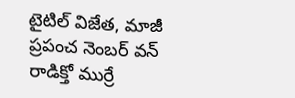టైటిల్ విజేత, మాజీ ప్రపంచ నెంబర్ వన్ రాడిక్తో ముర్రే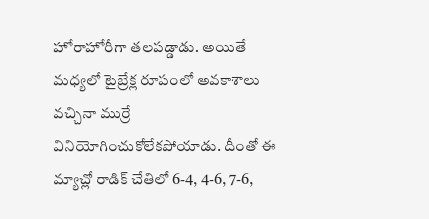హోరాహోరీగా తలపడ్డాడు. అయితే మధ్యలో టైబ్రేక్ల రూపంలో అవకాశాలు వచ్చినా ముర్రే వినియోగించుకోలేకపోయాడు. దీంతో ఈ మ్యాచ్లో రాడిక్ చేతిలో 6-4, 4-6, 7-6,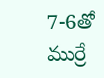7-6తో ముర్రే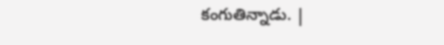కంగుతిన్నాడు. |